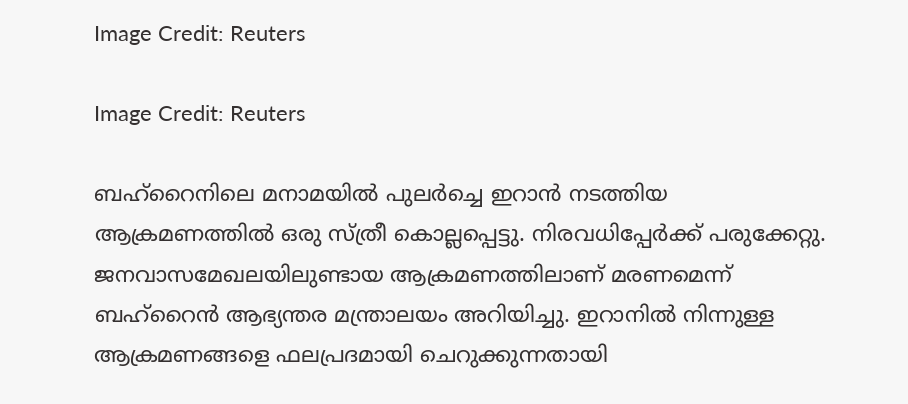Image Credit: Reuters

Image Credit: Reuters

ബഹ്റൈനിലെ മനാമയില്‍ പുലര്‍ച്ചെ ഇറാന്‍ നടത്തിയ ആക്രമണത്തില്‍ ഒരു സ്ത്രീ കൊല്ലപ്പെട്ടു. നിരവധിപ്പേര്‍ക്ക് പരുക്കേറ്റു. ജനവാസമേഖലയിലുണ്ടായ ആക്രമണത്തിലാണ് മരണമെന്ന് ബഹ്റൈന്‍ ആഭ്യന്തര മന്ത്രാലയം അറിയിച്ചു. ഇറാനില്‍ നിന്നുള്ള ആക്രമണങ്ങളെ ഫലപ്രദമായി ചെറുക്കുന്നതായി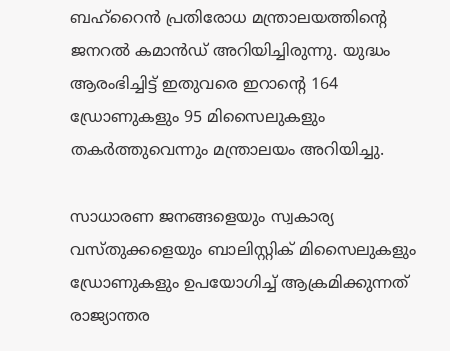ബഹ്റൈന്‍ പ്രതിരോധ മന്ത്രാലയത്തിന്‍റെ ജനറല്‍ കമാന്‍ഡ് അറിയിച്ചിരുന്നു. യുദ്ധം ആരംഭിച്ചിട്ട് ഇതുവരെ ഇറാന്‍റെ 164 ഡ്രോണുകളും 95 മിസൈലുകളും തകര്‍ത്തുവെന്നും മന്ത്രാലയം അറിയിച്ചു.

സാധാരണ ജനങ്ങളെയും സ്വകാര്യ വസ്തുക്കളെയും ബാലിസ്റ്റിക് മിസൈലുകളും ഡ്രോണുകളും ഉപയോഗിച്ച് ആക്രമിക്കുന്നത് രാജ്യാന്തര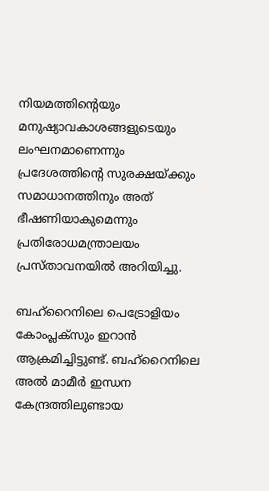നിയമത്തിന്‍റെയും മനുഷ്യാവകാശങ്ങളുടെയും ലംഘനമാണെന്നും പ്രദേശത്തിന്‍റെ സുരക്ഷയ്ക്കും സമാധാനത്തിനും അത് ഭീഷണിയാകുമെന്നും പ്രതിരോധമന്ത്രാലയം പ്രസ്താവനയില്‍ അറിയിച്ചു.

ബഹ്റൈനിലെ പെട്രോളിയം കോംപ്ലക്സും ഇറാന്‍ ആക്രമിച്ചിട്ടുണ്ട്. ബഹ്റൈനിലെ അല്‍ മാമീര്‍ ഇന്ധന കേന്ദ്രത്തിലുണ്ടായ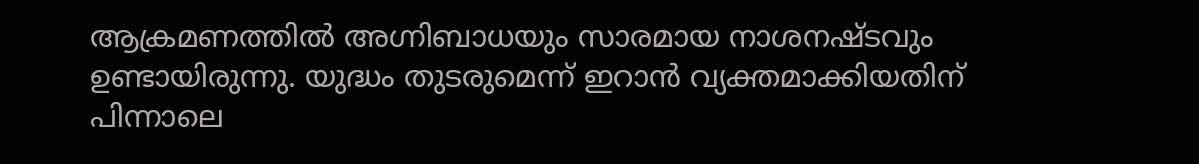ആക്രമണത്തില്‍ അഗ്നിബാധയും സാരമായ നാശനഷ്ടവും ഉണ്ടായിരുന്നു. യുദ്ധം തുടരുമെന്ന് ഇറാന്‍ വ്യക്തമാക്കിയതിന് പിന്നാലെ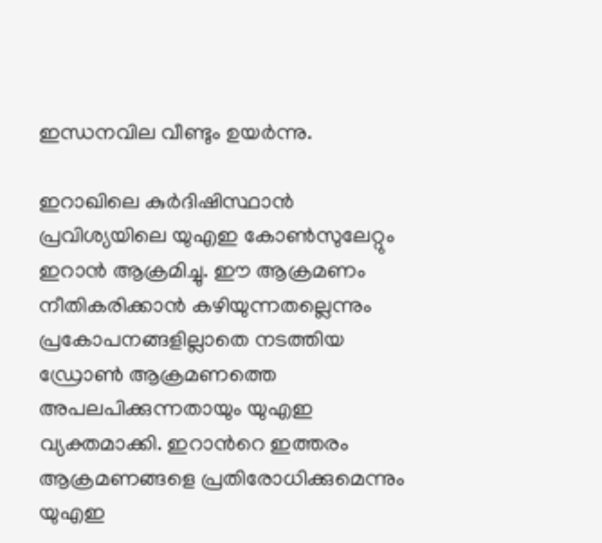ഇന്ധനവില വീണ്ടും ഉയര്‍ന്നു.

ഇറാഖിലെ കുര്‍ദിഷിസ്ഥാന്‍ പ്രവിശ്യയിലെ യുഎഇ കോണ്‍സുലേറ്റും ഇറാന്‍ ആക്രമിച്ചു. ഈ ആക്രമണം നീതികരിക്കാന്‍ കഴിയുന്നതല്ലെന്നും പ്രകോപനങ്ങളില്ലാതെ നടത്തിയ ഡ്രോണ്‍ ആക്രമണത്തെ അപലപിക്കുന്നതായും യുഎഇ വ്യക്തമാക്കി. ഇറാന്‍റെ ഇത്തരം ആക്രമണങ്ങളെ പ്രതിരോധിക്കുമെന്നും യുഎഇ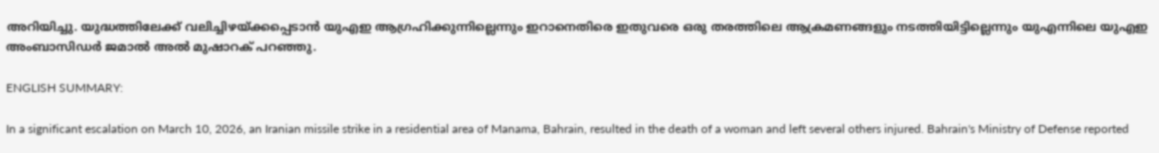അറിയിച്ചു. യുദ്ധത്തിലേക്ക് വലിച്ചിഴയ്ക്കപ്പെടാന്‍ യുഎഇ ആഗ്രഹിക്കുന്നില്ലെന്നും ഇറാനെതിരെ ഇതുവരെ ഒരു തരത്തിലെ ആക്രമണങ്ങളും നടത്തിയിട്ടില്ലെന്നും യുഎന്നിലെ യുഎഇ അംബാസിഡര്‍ ജമാല്‍ അല്‍ മുഷാറക് പറഞ്ഞു.

ENGLISH SUMMARY:

In a significant escalation on March 10, 2026, an Iranian missile strike in a residential area of Manama, Bahrain, resulted in the death of a woman and left several others injured. Bahrain's Ministry of Defense reported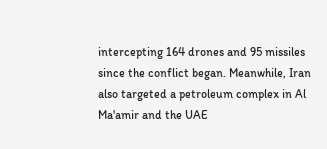intercepting 164 drones and 95 missiles since the conflict began. Meanwhile, Iran also targeted a petroleum complex in Al Ma'amir and the UAE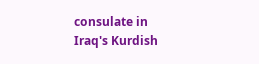consulate in Iraq's Kurdish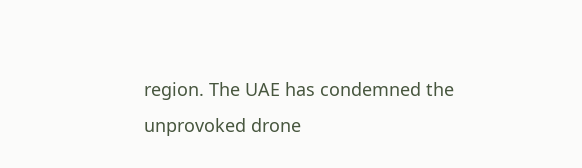region. The UAE has condemned the unprovoked drone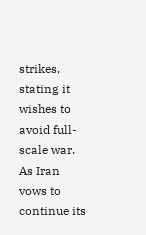strikes, stating it wishes to avoid full-scale war. As Iran vows to continue its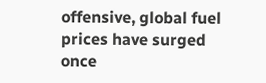offensive, global fuel prices have surged once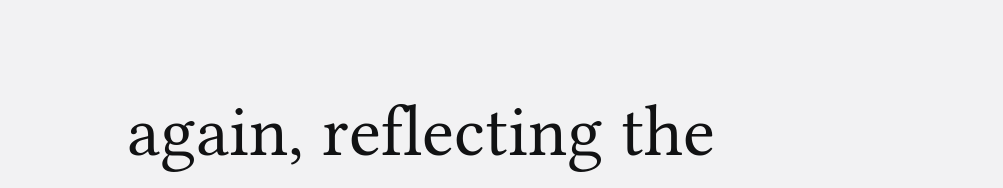again, reflecting the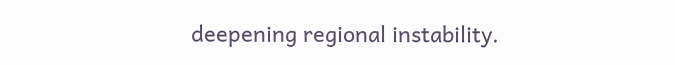deepening regional instability.